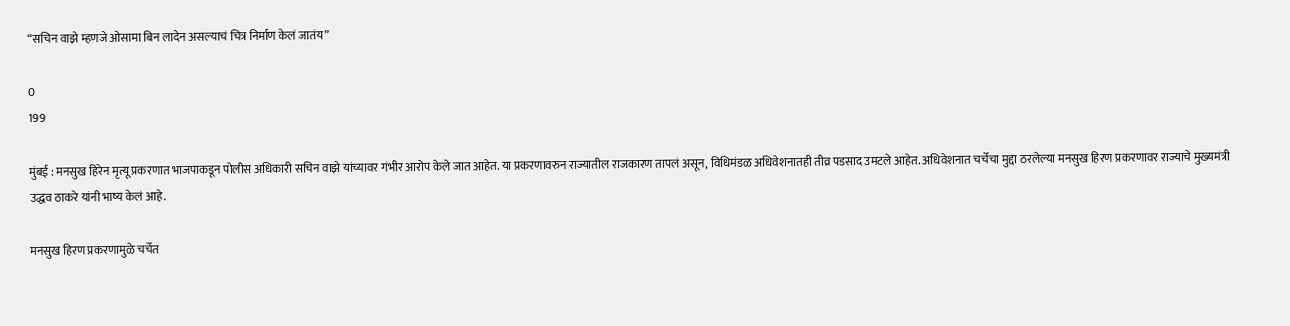“सचिन वाझे म्हणजे ओसामा बिन लादेन असल्याचं चित्र निर्माण केलं जातंय”

0
199

मुंबई : मनसुख हिरेन मृत्यू प्रकरणात भाजपाकडून पोलीस अधिकारी सचिन वाझे यांच्यावर गंभीर आरोप केले जात आहेत. या प्रकरणावरुन राज्यातील राजकारण तापलं असून, विधिमंडळ अधिवेशनातही तीव्र पडसाद उमटले आहेत. अधिवेशनात चर्चेचा मुद्दा ठरलेल्या मनसुख हिरण प्रकरणावर राज्याचे मुख्यमंत्री उद्धव ठाकरे यांनी भाष्य केलं आहे.

मनसुख हिरण प्रकरणामुळे चर्चेत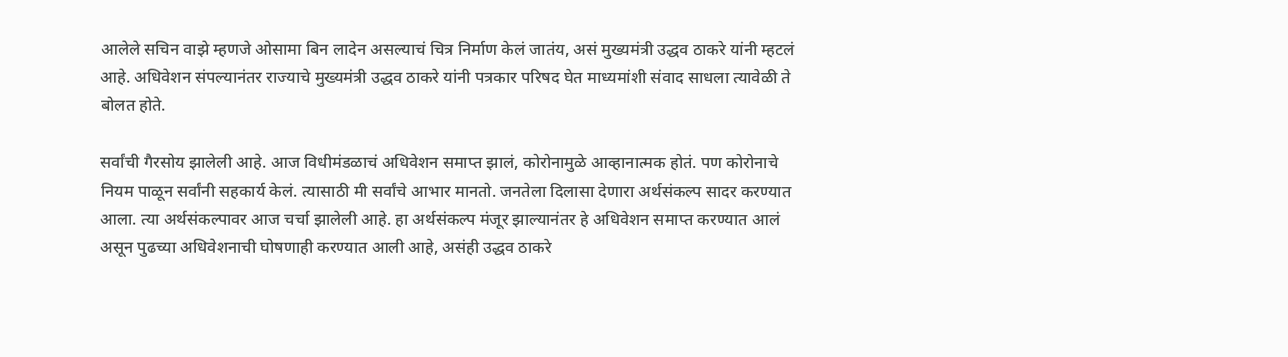आलेले सचिन वाझे म्हणजे ओसामा बिन लादेन असल्याचं चित्र निर्माण केलं जातंय, असं मुख्यमंत्री उद्धव ठाकरे यांनी म्हटलं आहे. अधिवेशन संपल्यानंतर राज्याचे मुख्यमंत्री उद्धव ठाकरे यांनी पत्रकार परिषद घेत माध्यमांशी संवाद साधला त्यावेळी ते बोलत होते.

सर्वांची गैरसोय झालेली आहे. आज विधीमंडळाचं अधिवेशन समाप्त झालं, कोरोनामुळे आव्हानात्मक होतं. पण कोरोनाचे नियम पाळून सर्वांनी सहकार्य केलं. त्यासाठी मी सर्वांचे आभार मानतो. जनतेला दिलासा देणारा अर्थसंकल्प सादर करण्यात आला. त्या अर्थसंकल्पावर आज चर्चा झालेली आहे. हा अर्थसंकल्प मंजूर झाल्यानंतर हे अधिवेशन समाप्त करण्यात आलं असून पुढच्या अधिवेशनाची घोषणाही करण्यात आली आहे, असंही उद्धव ठाकरे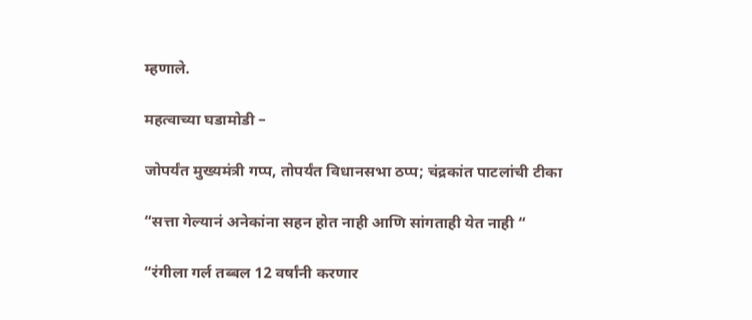म्हणाले.

महत्वाच्या घडामोडी –

जोपर्यंत मुख्यमंत्री गप्प, तोपर्यंत विधानसभा ठप्प; चंद्रकांत पाटलांची टीका

“सत्ता गेल्यानं अनेकांना सहन होत नाही आणि सांगताही येत नाही “

“रंगीला गर्ल तब्बल 12 वर्षांनी करणार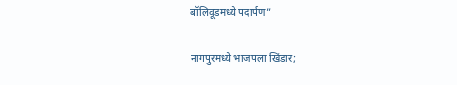बॉलिवूडमध्ये पदार्पण”

नागपुरमध्ये भाजपला खिंडार;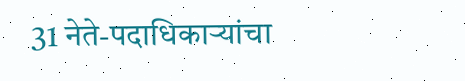31 नेते-पदाधिकाऱ्यांचा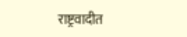राष्ट्रवादीत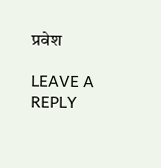प्रवेश

LEAVE A REPLY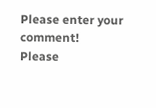Please enter your comment!
Please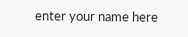enter your name here